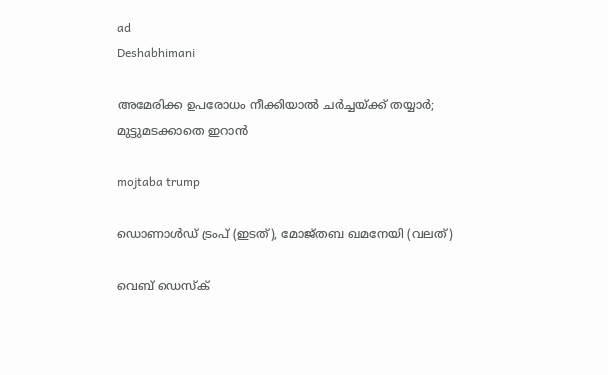ad
Deshabhimani

അമേരിക്ക ഉപരോധം നീക്കിയാല്‍ ചര്‍ച്ചയ്ക്ക് തയ്യാര്‍; മുട്ടുമടക്കാതെ ഇറാന്‍

mojtaba trump

ഡൊണാൾഡ് ട്രംപ് (ഇടത്), മോജ്തബ ഖമനേയി (വലത്)

വെബ് ഡെസ്ക്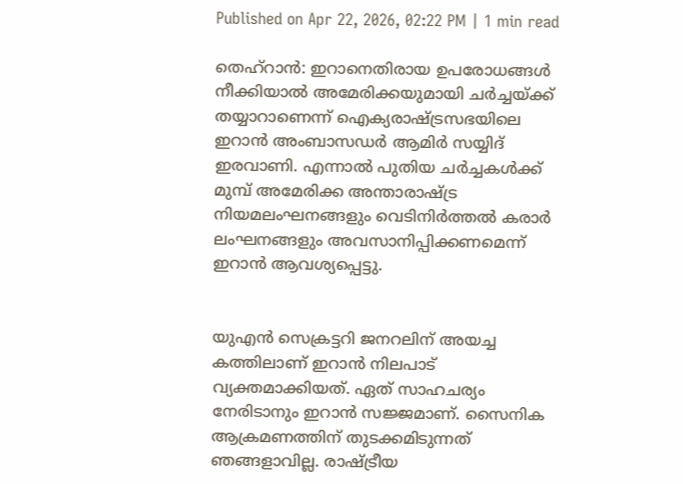Published on Apr 22, 2026, 02:22 PM | 1 min read

തെഹ്‌റാന്‍: ഇറാനെതിരായ ഉപരോധങ്ങള്‍ നീക്കിയാല്‍ അമേരിക്കയുമായി ചര്‍ച്ചയ്ക്ക് തയ്യാറാണെന്ന് ഐക്യരാഷ്ട്രസഭയിലെ ഇറാന്‍ അംബാസഡര്‍ ആമിര്‍ സയ്യിദ് ഇരവാണി. എന്നാല്‍ പുതിയ ചര്‍ച്ചകള്‍ക്ക് മുമ്പ് അമേരിക്ക അന്താരാഷ്ട്ര നിയമലംഘനങ്ങളും വെടിനിര്‍ത്തല്‍ കരാര്‍ ലംഘനങ്ങളും അവസാനിപ്പിക്കണമെന്ന് ഇറാന്‍ ആവശ്യപ്പെട്ടു.


യുഎന്‍ സെക്രട്ടറി ജനറലിന് അയച്ച കത്തിലാണ് ഇറാന്‍ നിലപാട് വ്യക്തമാക്കിയത്. ഏത് സാഹചര്യം നേരിടാനും ഇറാന്‍ സജ്ജമാണ്. സൈനിക ആക്രമണത്തിന് തുടക്കമിടുന്നത് ഞങ്ങളാവില്ല. രാഷ്ട്രീയ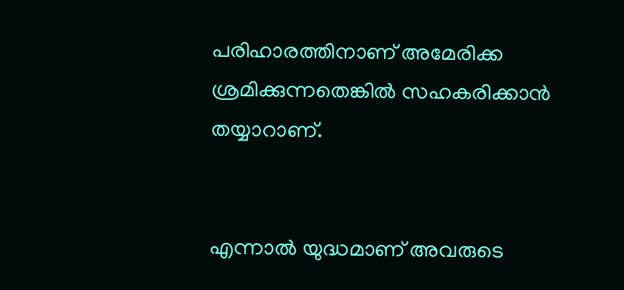പരിഹാരത്തിനാണ് അമേരിക്ക ശ്രമിക്കുന്നതെങ്കിൽ സഹകരിക്കാൻ തയ്യാറാണ്.


എന്നാൽ യുദ്ധമാണ് അവരുടെ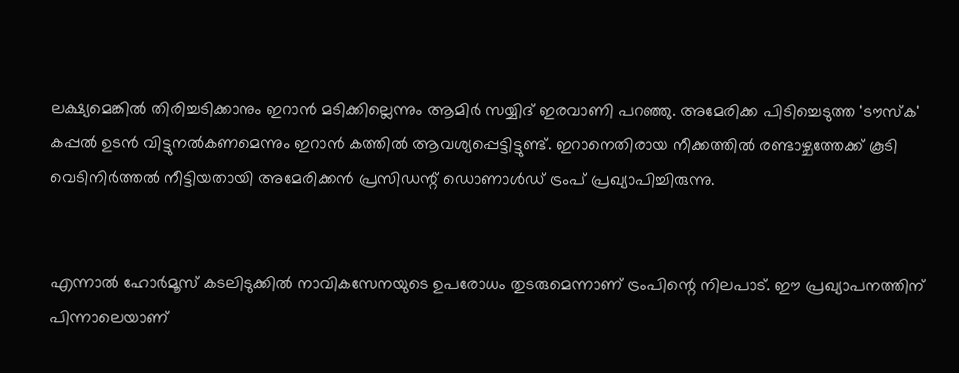ലക്ഷ്യമെങ്കിൽ തിരിച്ചടിക്കാനും ഇറാൻ മടിക്കില്ലെന്നും ആമിർ സയ്യിദ് ഇരവാണി പറഞ്ഞു. അമേരിക്ക പിടിച്ചെടുത്ത 'ടൗസ്‌ക' കപ്പൽ ഉടൻ വിട്ടുനൽകണമെന്നും ഇറാൻ കത്തിൽ ആവശ്യപ്പെട്ടിട്ടുണ്ട്. ഇറാനെതിരായ നീക്കത്തിൽ രണ്ടാഴ്ചത്തേക്ക് കൂടി വെടിനിർത്തൽ നീട്ടിയതായി അമേരിക്കൻ പ്രസിഡന്റ് ഡൊണാൾഡ് ട്രംപ് പ്രഖ്യാപിച്ചിരുന്നു.


എന്നാൽ ഹോർമൂസ് കടലിടുക്കിൽ നാവികസേനയുടെ ഉപരോധം തുടരുമെന്നാണ് ട്രംപിന്റെ നിലപാട്. ഈ പ്രഖ്യാപനത്തിന് പിന്നാലെയാണ്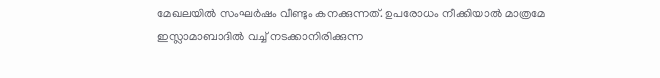മേഖലയിൽ സംഘർഷം വീണ്ടും കനക്കുന്നത്. ഉപരോധം നീക്കിയാൽ മാത്രമേ ഇസ്ലാമാബാദിൽ വച്ച് നടക്കാനിരിക്കുന്ന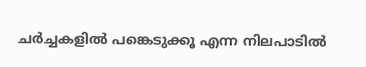ചർച്ചകളിൽ പങ്കെടുക്കൂ എന്ന നിലപാടിൽ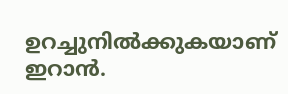ഉറച്ചുനിൽക്കുകയാണ് ഇറാൻ.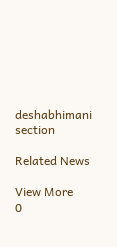deshabhimani section

Related News

View More
0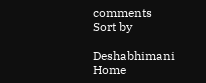comments
Sort by

Deshabhimani
Home